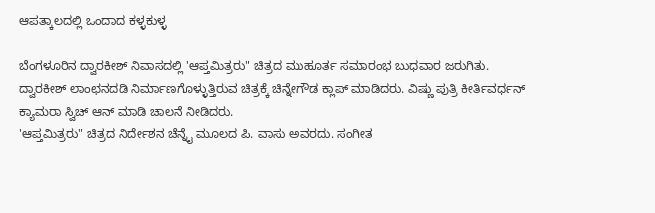ಆಪತ್ಕಾಲದಲ್ಲಿ ಒಂದಾದ ಕಳ್ಳಕುಳ್ಳ

ಬೆಂಗಳೂರಿನ ದ್ವಾರಕೀಶ್ ನಿವಾಸದಲ್ಲಿ 'ಆಪ್ತಮಿತ್ರರು" ಚಿತ್ರದ ಮುಹೂರ್ತ ಸಮಾರಂಭ ಬುಧವಾರ ಜರುಗಿತು. ದ್ವಾರಕೀಶ್ ಲಾಂಛನದಡಿ ನಿರ್ಮಾಣಗೊಳ್ಳುತ್ತಿರುವ ಚಿತ್ರಕ್ಕೆ ಚಿನ್ನೇಗೌಡ ಕ್ಲಾಪ್ ಮಾಡಿದರು. ವಿಷ್ಣು ಪುತ್ರಿ ಕೀರ್ತಿವರ್ಧನ್ ಕ್ಯಾಮರಾ ಸ್ವಿಚ್ ಆನ್ ಮಾಡಿ ಚಾಲನೆ ನೀಡಿದರು.
'ಆಪ್ತಮಿತ್ರರು" ಚಿತ್ರದ ನಿರ್ದೇಶನ ಚೆನ್ನೈ ಮೂಲದ ಪಿ. ವಾಸು ಅವರದು. ಸಂಗೀತ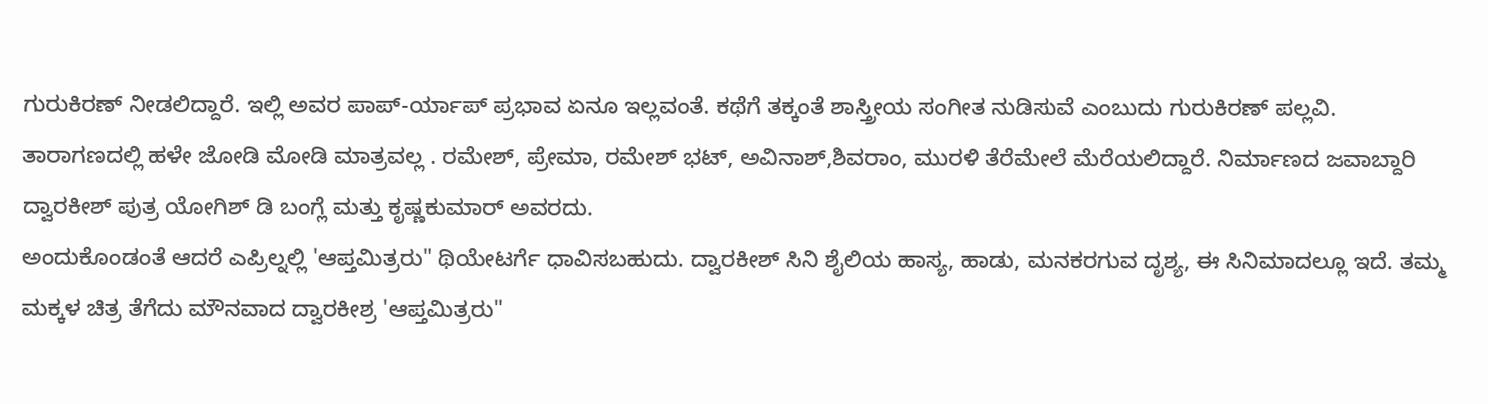ಗುರುಕಿರಣ್ ನೀಡಲಿದ್ದಾರೆ. ಇಲ್ಲಿ ಅವರ ಪಾಪ್-ರ್ಯಾಪ್ ಪ್ರಭಾವ ಏನೂ ಇಲ್ಲವಂತೆ. ಕಥೆಗೆ ತಕ್ಕಂತೆ ಶಾಸ್ತ್ರೀಯ ಸಂಗೀತ ನುಡಿಸುವೆ ಎಂಬುದು ಗುರುಕಿರಣ್ ಪಲ್ಲವಿ.
ತಾರಾಗಣದಲ್ಲಿ ಹಳೇ ಜೋಡಿ ಮೋಡಿ ಮಾತ್ರವಲ್ಲ . ರಮೇಶ್, ಪ್ರೇಮಾ, ರಮೇಶ್ ಭಟ್, ಅವಿನಾಶ್,ಶಿವರಾಂ, ಮುರಳಿ ತೆರೆಮೇಲೆ ಮೆರೆಯಲಿದ್ದಾರೆ. ನಿರ್ಮಾಣದ ಜವಾಬ್ದಾರಿ ದ್ವಾರಕೀಶ್ ಪುತ್ರ ಯೋಗಿಶ್ ಡಿ ಬಂಗ್ಲೆ ಮತ್ತು ಕೃಷ್ಣಕುಮಾರ್ ಅವರದು.
ಅಂದುಕೊಂಡಂತೆ ಆದರೆ ಎಪ್ರಿಲ್ನಲ್ಲಿ 'ಆಪ್ತಮಿತ್ರರು" ಥಿಯೇಟರ್ಗೆ ಧಾವಿಸಬಹುದು. ದ್ವಾರಕೀಶ್ ಸಿನಿ ಶೈಲಿಯ ಹಾಸ್ಯ, ಹಾಡು, ಮನಕರಗುವ ದೃಶ್ಯ, ಈ ಸಿನಿಮಾದಲ್ಲೂ ಇದೆ. ತಮ್ಮ ಮಕ್ಕಳ ಚಿತ್ರ ತೆಗೆದು ಮೌನವಾದ ದ್ವಾರಕೀಶ್ರ 'ಆಪ್ತಮಿತ್ರರು"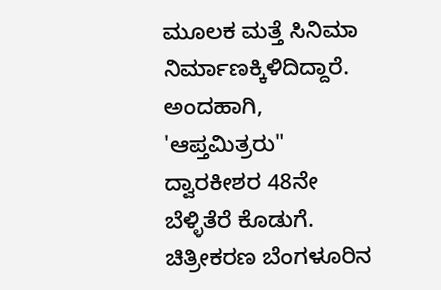ಮೂಲಕ ಮತ್ತೆ ಸಿನಿಮಾ ನಿರ್ಮಾಣಕ್ಕಿಳಿದಿದ್ದಾರೆ. ಅಂದಹಾಗಿ, 'ಆಪ್ತಮಿತ್ರರು" ದ್ವಾರಕೀಶರ 48ನೇ ಬೆಳ್ಳಿತೆರೆ ಕೊಡುಗೆ. ಚಿತ್ರೀಕರಣ ಬೆಂಗಳೂರಿನ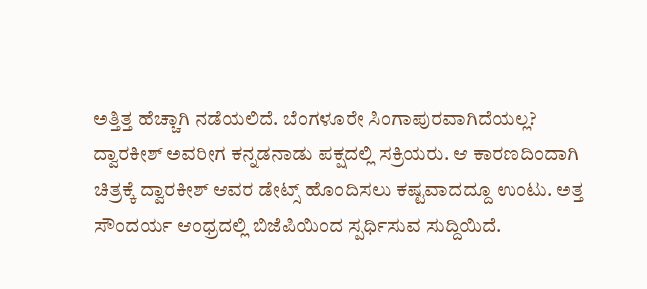ಅತ್ತಿತ್ತ ಹೆಚ್ಚಾಗಿ ನಡೆಯಲಿದೆ. ಬೆಂಗಳೂರೇ ಸಿಂಗಾಪುರವಾಗಿದೆಯಲ್ಲ?
ದ್ವಾರಕೀಶ್ ಅವರೀಗ ಕನ್ನಡನಾಡು ಪಕ್ಷದಲ್ಲಿ ಸಕ್ರಿಯರು. ಆ ಕಾರಣದಿಂದಾಗಿ ಚಿತ್ರಕ್ಕೆ ದ್ವಾರಕೀಶ್ ಆವರ ಡೇಟ್ಸ್ ಹೊಂದಿಸಲು ಕಷ್ಟವಾದದ್ದೂ ಉಂಟು. ಅತ್ತ ಸೌಂದರ್ಯ ಆಂಧ್ರದಲ್ಲಿ ಬಿಜೆಪಿಯಿಂದ ಸ್ಪರ್ಧಿಸುವ ಸುದ್ದಿಯಿದೆ.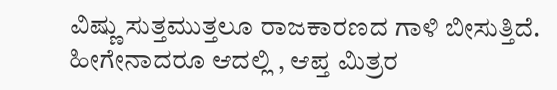ವಿಷ್ಣು ಸುತ್ತಮುತ್ತಲೂ ರಾಜಕಾರಣದ ಗಾಳಿ ಬೀಸುತ್ತಿದೆ. ಹೀಗೇನಾದರೂ ಆದಲ್ಲಿ , ಆಪ್ತ ಮಿತ್ರರ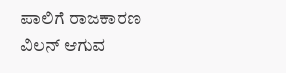ಪಾಲಿಗೆ ರಾಜಕಾರಣ ವಿಲನ್ ಆಗುವ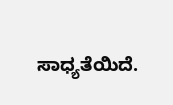ಸಾಧ್ಯತೆಯಿದೆ.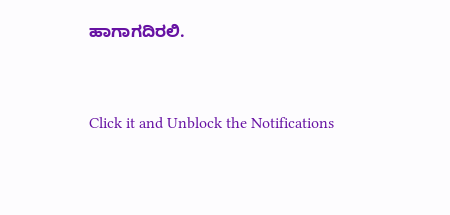ಹಾಗಾಗದಿರಲಿ.


Click it and Unblock the Notifications